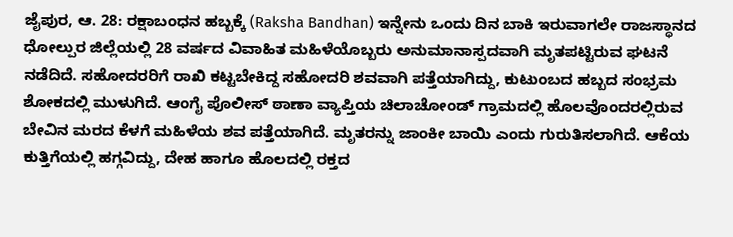ಜೈಪುರ, ಆ. 28: ರಕ್ಷಾಬಂಧನ ಹಬ್ಬಕ್ಕೆ (Raksha Bandhan) ಇನ್ನೇನು ಒಂದು ದಿನ ಬಾಕಿ ಇರುವಾಗಲೇ ರಾಜಸ್ಥಾನದ ಧೋಲ್ಪುರ ಜಿಲ್ಲೆಯಲ್ಲಿ 28 ವರ್ಷದ ವಿವಾಹಿತ ಮಹಿಳೆಯೊಬ್ಬರು ಅನುಮಾನಾಸ್ಪದವಾಗಿ ಮೃತಪಟ್ಟಿರುವ ಘಟನೆ ನಡೆದಿದೆ. ಸಹೋದರರಿಗೆ ರಾಖಿ ಕಟ್ಟಬೇಕಿದ್ದ ಸಹೋದರಿ ಶವವಾಗಿ ಪತ್ತೆಯಾಗಿದ್ದು, ಕುಟುಂಬದ ಹಬ್ಬದ ಸಂಭ್ರಮ ಶೋಕದಲ್ಲಿ ಮುಳುಗಿದೆ. ಆಂಗೈ ಪೊಲೀಸ್ ಠಾಣಾ ವ್ಯಾಪ್ತಿಯ ಚಿಲಾಚೋಂಡ್ ಗ್ರಾಮದಲ್ಲಿ ಹೊಲವೊಂದರಲ್ಲಿರುವ ಬೇವಿನ ಮರದ ಕೆಳಗೆ ಮಹಿಳೆಯ ಶವ ಪತ್ತೆಯಾಗಿದೆ. ಮೃತರನ್ನು ಜಾಂಕೀ ಬಾಯಿ ಎಂದು ಗುರುತಿಸಲಾಗಿದೆ. ಆಕೆಯ ಕುತ್ತಿಗೆಯಲ್ಲಿ ಹಗ್ಗವಿದ್ದು, ದೇಹ ಹಾಗೂ ಹೊಲದಲ್ಲಿ ರಕ್ತದ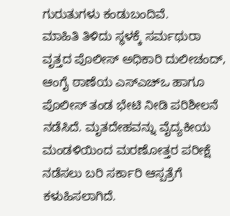ಗುರುತುಗಳು ಕಂಡುಬಂದಿವೆ.
ಮಾಹಿತಿ ತಿಳಿದು ಸ್ಥಳಕ್ಕೆ ಸರ್ಮಥುರಾ ವೃತ್ತದ ಪೊಲೀಸ್ ಅಧಿಕಾರಿ ದುಲೀಚಂದ್, ಆಂಗೈ ಠಾಣೆಯ ಎಸ್ಎಚ್ಒ ಹಾಗೂ ಪೊಲೀಸ್ ತಂಡ ಭೇಟಿ ನೀಡಿ ಪರಿಶೀಲನೆ ನಡೆಸಿದೆ. ಮೃತದೇಹವನ್ನು ವೈದ್ಯಕೀಯ ಮಂಡಳಿಯಿಂದ ಮರಣೋತ್ತರ ಪರೀಕ್ಷೆ ನಡೆಸಲು ಬರಿ ಸರ್ಕಾರಿ ಆಸ್ಪತ್ರೆಗೆ ಕಳುಹಿಸಲಾಗಿದೆ.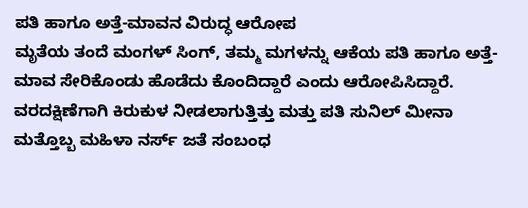ಪತಿ ಹಾಗೂ ಅತ್ತೆ-ಮಾವನ ವಿರುದ್ಧ ಆರೋಪ
ಮೃತೆಯ ತಂದೆ ಮಂಗಳ್ ಸಿಂಗ್, ತಮ್ಮ ಮಗಳನ್ನು ಆಕೆಯ ಪತಿ ಹಾಗೂ ಅತ್ತೆ-ಮಾವ ಸೇರಿಕೊಂಡು ಹೊಡೆದು ಕೊಂದಿದ್ದಾರೆ ಎಂದು ಆರೋಪಿಸಿದ್ದಾರೆ. ವರದಕ್ಷಿಣೆಗಾಗಿ ಕಿರುಕುಳ ನೀಡಲಾಗುತ್ತಿತ್ತು ಮತ್ತು ಪತಿ ಸುನಿಲ್ ಮೀನಾ ಮತ್ತೊಬ್ಬ ಮಹಿಳಾ ನರ್ಸ್ ಜತೆ ಸಂಬಂಧ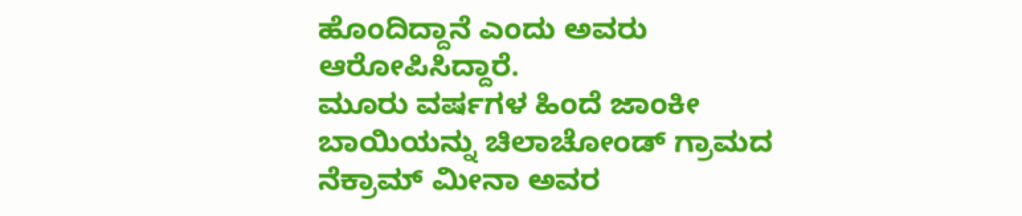ಹೊಂದಿದ್ದಾನೆ ಎಂದು ಅವರು ಆರೋಪಿಸಿದ್ದಾರೆ.
ಮೂರು ವರ್ಷಗಳ ಹಿಂದೆ ಜಾಂಕೀ ಬಾಯಿಯನ್ನು ಚಿಲಾಚೋಂಡ್ ಗ್ರಾಮದ ನೆಕ್ರಾಮ್ ಮೀನಾ ಅವರ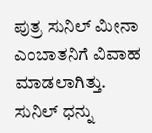ಪುತ್ರ ಸುನಿಲ್ ಮೀನಾ ಎಂಬಾತನಿಗೆ ವಿವಾಹ ಮಾಡಲಾಗಿತ್ತು. ಸುನಿಲ್ ಧನ್ನು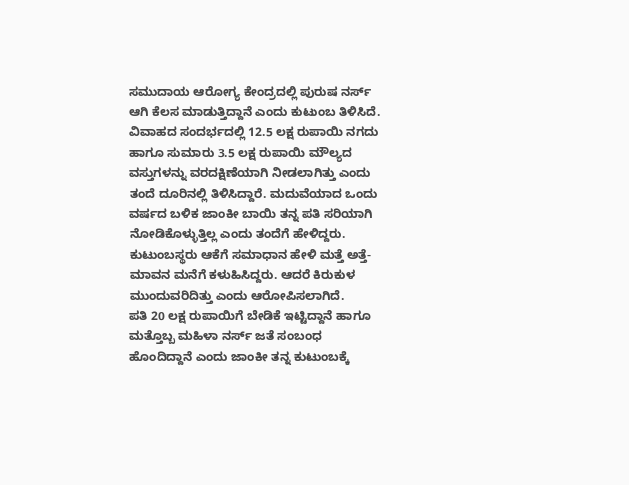ಸಮುದಾಯ ಆರೋಗ್ಯ ಕೇಂದ್ರದಲ್ಲಿ ಪುರುಷ ನರ್ಸ್ ಆಗಿ ಕೆಲಸ ಮಾಡುತ್ತಿದ್ದಾನೆ ಎಂದು ಕುಟುಂಬ ತಿಳಿಸಿದೆ.
ವಿವಾಹದ ಸಂದರ್ಭದಲ್ಲಿ 12.5 ಲಕ್ಷ ರುಪಾಯಿ ನಗದು ಹಾಗೂ ಸುಮಾರು 3.5 ಲಕ್ಷ ರುಪಾಯಿ ಮೌಲ್ಯದ ವಸ್ತುಗಳನ್ನು ವರದಕ್ಷಿಣೆಯಾಗಿ ನೀಡಲಾಗಿತ್ತು ಎಂದು ತಂದೆ ದೂರಿನಲ್ಲಿ ತಿಳಿಸಿದ್ದಾರೆ. ಮದುವೆಯಾದ ಒಂದು ವರ್ಷದ ಬಳಿಕ ಜಾಂಕೀ ಬಾಯಿ ತನ್ನ ಪತಿ ಸರಿಯಾಗಿ ನೋಡಿಕೊಳ್ಳುತ್ತಿಲ್ಲ ಎಂದು ತಂದೆಗೆ ಹೇಳಿದ್ದರು. ಕುಟುಂಬಸ್ಥರು ಆಕೆಗೆ ಸಮಾಧಾನ ಹೇಳಿ ಮತ್ತೆ ಅತ್ತೆ-ಮಾವನ ಮನೆಗೆ ಕಳುಹಿಸಿದ್ದರು. ಆದರೆ ಕಿರುಕುಳ ಮುಂದುವರಿದಿತ್ತು ಎಂದು ಆರೋಪಿಸಲಾಗಿದೆ.
ಪತಿ 20 ಲಕ್ಷ ರುಪಾಯಿಗೆ ಬೇಡಿಕೆ ಇಟ್ಟಿದ್ದಾನೆ ಹಾಗೂ ಮತ್ತೊಬ್ಬ ಮಹಿಳಾ ನರ್ಸ್ ಜತೆ ಸಂಬಂಧ ಹೊಂದಿದ್ದಾನೆ ಎಂದು ಜಾಂಕೀ ತನ್ನ ಕುಟುಂಬಕ್ಕೆ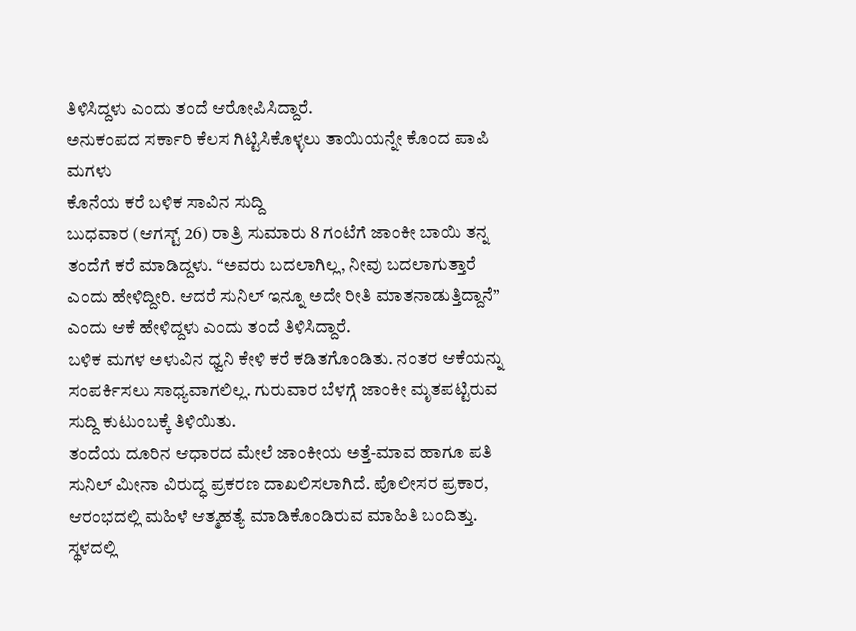ತಿಳಿಸಿದ್ದಳು ಎಂದು ತಂದೆ ಆರೋಪಿಸಿದ್ದಾರೆ.
ಅನುಕಂಪದ ಸರ್ಕಾರಿ ಕೆಲಸ ಗಿಟ್ಟಿಸಿಕೊಳ್ಳಲು ತಾಯಿಯನ್ನೇ ಕೊಂದ ಪಾಪಿ ಮಗಳು
ಕೊನೆಯ ಕರೆ ಬಳಿಕ ಸಾವಿನ ಸುದ್ದಿ
ಬುಧವಾರ (ಆಗಸ್ಟ್ 26) ರಾತ್ರಿ ಸುಮಾರು 8 ಗಂಟೆಗೆ ಜಾಂಕೀ ಬಾಯಿ ತನ್ನ ತಂದೆಗೆ ಕರೆ ಮಾಡಿದ್ದಳು. “ಅವರು ಬದಲಾಗಿಲ್ಲ, ನೀವು ಬದಲಾಗುತ್ತಾರೆ ಎಂದು ಹೇಳಿದ್ದೀರಿ. ಆದರೆ ಸುನಿಲ್ ಇನ್ನೂ ಅದೇ ರೀತಿ ಮಾತನಾಡುತ್ತಿದ್ದಾನೆ” ಎಂದು ಆಕೆ ಹೇಳಿದ್ದಳು ಎಂದು ತಂದೆ ತಿಳಿಸಿದ್ದಾರೆ.
ಬಳಿಕ ಮಗಳ ಅಳುವಿನ ಧ್ವನಿ ಕೇಳಿ ಕರೆ ಕಡಿತಗೊಂಡಿತು. ನಂತರ ಆಕೆಯನ್ನು ಸಂಪರ್ಕಿಸಲು ಸಾಧ್ಯವಾಗಲಿಲ್ಲ. ಗುರುವಾರ ಬೆಳಗ್ಗೆ ಜಾಂಕೀ ಮೃತಪಟ್ಟಿರುವ ಸುದ್ದಿ ಕುಟುಂಬಕ್ಕೆ ತಿಳಿಯಿತು.
ತಂದೆಯ ದೂರಿನ ಆಧಾರದ ಮೇಲೆ ಜಾಂಕೀಯ ಅತ್ತೆ-ಮಾವ ಹಾಗೂ ಪತಿ ಸುನಿಲ್ ಮೀನಾ ವಿರುದ್ಧ ಪ್ರಕರಣ ದಾಖಲಿಸಲಾಗಿದೆ. ಪೊಲೀಸರ ಪ್ರಕಾರ, ಆರಂಭದಲ್ಲಿ ಮಹಿಳೆ ಆತ್ಮಹತ್ಯೆ ಮಾಡಿಕೊಂಡಿರುವ ಮಾಹಿತಿ ಬಂದಿತ್ತು. ಸ್ಥಳದಲ್ಲಿ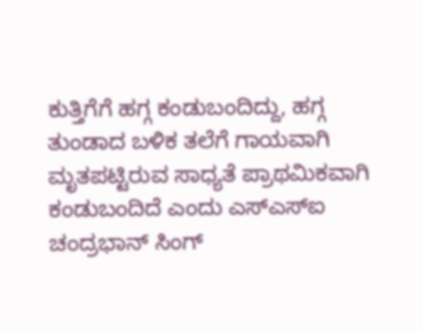ಕುತ್ತಿಗೆಗೆ ಹಗ್ಗ ಕಂಡುಬಂದಿದ್ದು, ಹಗ್ಗ ತುಂಡಾದ ಬಳಿಕ ತಲೆಗೆ ಗಾಯವಾಗಿ ಮೃತಪಟ್ಟಿರುವ ಸಾಧ್ಯತೆ ಪ್ರಾಥಮಿಕವಾಗಿ ಕಂಡುಬಂದಿದೆ ಎಂದು ಎಸ್ಎಸ್ಐ ಚಂದ್ರಭಾನ್ ಸಿಂಗ್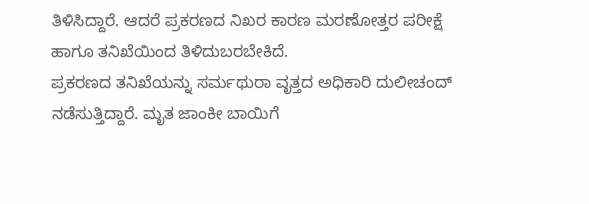ತಿಳಿಸಿದ್ದಾರೆ. ಆದರೆ ಪ್ರಕರಣದ ನಿಖರ ಕಾರಣ ಮರಣೋತ್ತರ ಪರೀಕ್ಷೆ ಹಾಗೂ ತನಿಖೆಯಿಂದ ತಿಳಿದುಬರಬೇಕಿದೆ.
ಪ್ರಕರಣದ ತನಿಖೆಯನ್ನು ಸರ್ಮಥುರಾ ವೃತ್ತದ ಅಧಿಕಾರಿ ದುಲೀಚಂದ್ ನಡೆಸುತ್ತಿದ್ದಾರೆ. ಮೃತ ಜಾಂಕೀ ಬಾಯಿಗೆ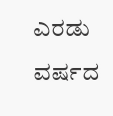ಎರಡು ವರ್ಷದ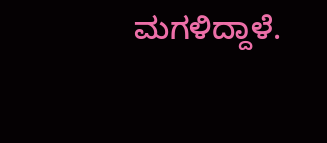ಮಗಳಿದ್ದಾಳೆ.